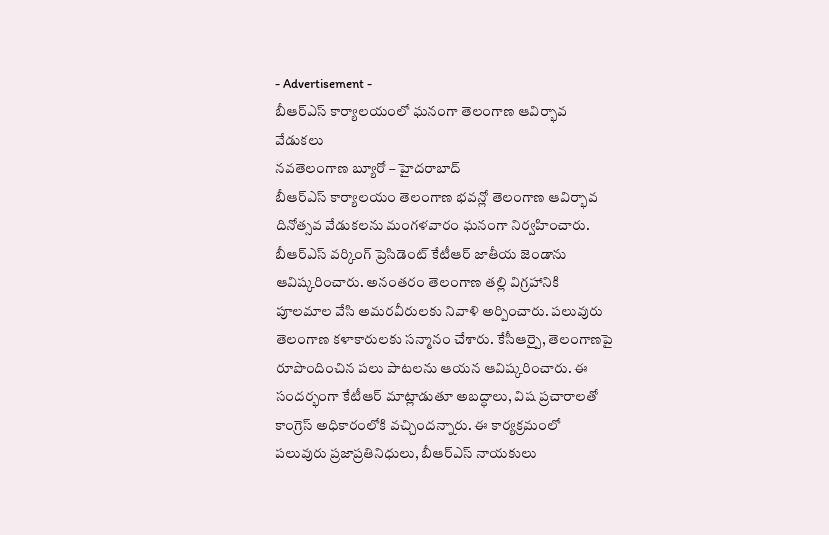- Advertisement -
బీఆర్ఎస్ కార్యాలయంలో ఘనంగా తెలంగాణ ఆవిర్భావ వేడుకలు
నవతెలంగాణ బ్యూరో – హైదరాబాద్
బీఆర్ఎస్ కార్యాలయం తెలంగాణ భవన్లో తెలంగాణ ఆవిర్భావ దినోత్సవ వేడుకలను మంగళవారం ఘనంగా నిర్వహించారు. బీఆర్ఎస్ వర్కింగ్ ప్రెసిడెంట్ కేటీఆర్ జాతీయ జెండాను ఆవిష్కరించారు. అనంతరం తెలంగాణ తల్లి విగ్రహానికి పూలమాల వేసి అమరవీరులకు నివాళి అర్పించారు. పలువురు తెలంగాణ కళాకారులకు సన్మానం చేశారు. కేసీఆర్పై, తెలంగాణపై రూపొందించిన పలు పాటలను ఆయన ఆవిష్కరించారు. ఈ సందర్భంగా కేటీఆర్ మాట్లాడుతూ అబద్ధాలు, విష ప్రచారాలతో కాంగ్రెస్ అధికారంలోకి వచ్చిందన్నారు. ఈ కార్యక్రమంలో పలువురు ప్రజాప్రతినిధులు, బీఆర్ఎస్ నాయకులు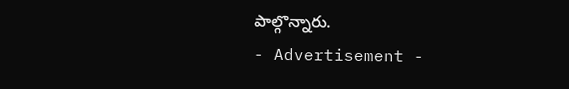పాల్గొన్నారు.
- Advertisement -